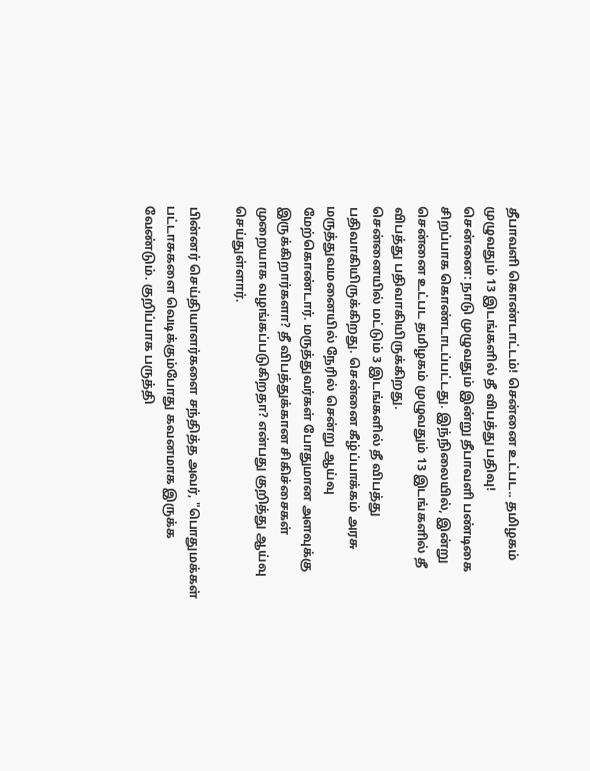தீபாவளி கொண்டாட்டம்! சென்னை உட்பட.. தமிழகம் முழுவதும் 13 இடங்களில் தீ விபத்து பதிவு!
சென்னை: நாடு முழுவதும் இன்று தீபாவளி பண்டிகை சிறப்பாக கொண்டாடப்பட்டது. இந்நிலையில், இன்று சென்னை உட்பட தமிழகம் முழுவதும் 13 இடங்களில் தீ விபத்து பதிவாகியிருக்கிறது.
சென்னையில் மட்டும் 3 இடங்களில் தீ விபத்து பதிவாகியிருக்கிறது. சென்னை கீழ்ப்பாக்கம் அரசு மருத்துவமனையில் நேரில் சென்று ஆய்வு மேற்கொண்டார். மருத்துவர்கள் போதுமான அளவுக்கு இருக்கிறார்களா? தீ விபத்துக்கான சிகிச்சைகள் முறையாக வழங்கப்படுகிறதா? என்பது குறித்து ஆய்வு செய்துள்ளார்.

பின்னர் செய்தியாளர்களை சந்தித்த அவர், "பொதுமக்கள் பட்டாசுகளை வெடிக்கும்போது கவனமாக இருக்க வேண்டும். குறிப்பாக பருத்தி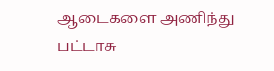ஆடைகளை அணிந்து பட்டாசு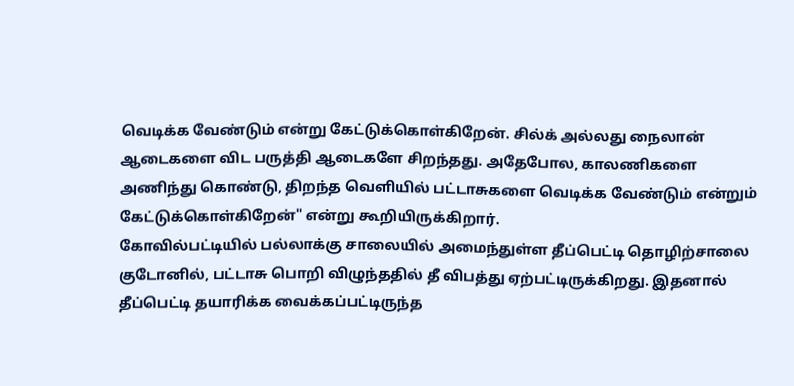வெடிக்க வேண்டும் என்று கேட்டுக்கொள்கிறேன். சில்க் அல்லது நைலான் ஆடைகளை விட பருத்தி ஆடைகளே சிறந்தது. அதேபோல, காலணிகளை அணிந்து கொண்டு, திறந்த வெளியில் பட்டாசுகளை வெடிக்க வேண்டும் என்றும் கேட்டுக்கொள்கிறேன்" என்று கூறியிருக்கிறார்.
கோவில்பட்டியில் பல்லாக்கு சாலையில் அமைந்துள்ள தீப்பெட்டி தொழிற்சாலை குடோனில், பட்டாசு பொறி விழுந்ததில் தீ விபத்து ஏற்பட்டிருக்கிறது. இதனால் தீப்பெட்டி தயாரிக்க வைக்கப்பட்டிருந்த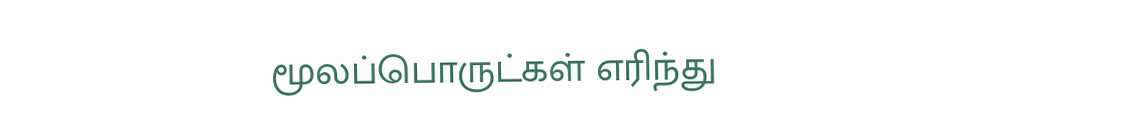மூலப்பொருட்கள் எரிந்து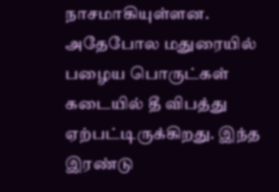நாசமாகியுள்ளன. அதேபோல மதுரையில் பழைய பொருட்கள் கடையில் தீ விபத்து ஏற்பட்டிருக்கிறது. இந்த இரண்டு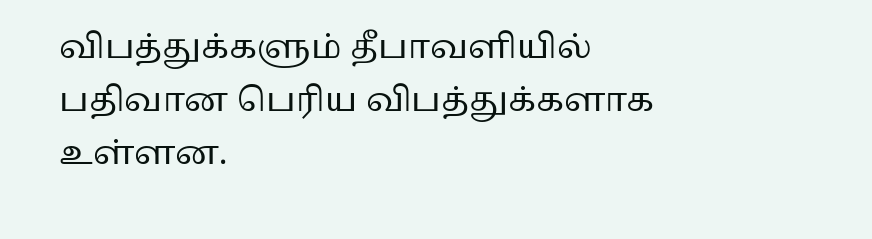விபத்துக்களும் தீபாவளியில் பதிவான பெரிய விபத்துக்களாக உள்ளன.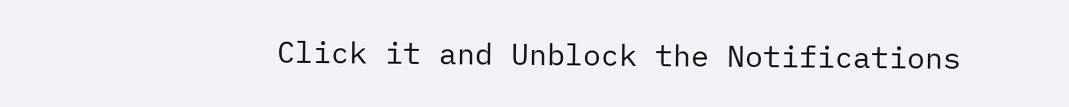Click it and Unblock the Notifications